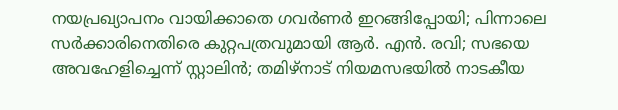നയപ്രഖ്യാപനം വായിക്കാതെ ഗവര്‍ണര്‍ ഇറങ്ങിപ്പോയി; പിന്നാലെ സര്‍ക്കാരിനെതിരെ കുറ്റപത്രവുമായി ആര്‍. എന്‍. രവി; സഭയെ അവഹേളിച്ചെന്ന് സ്റ്റാലിന്‍; തമിഴ്‌നാട് നിയമസഭയില്‍ നാടകീയ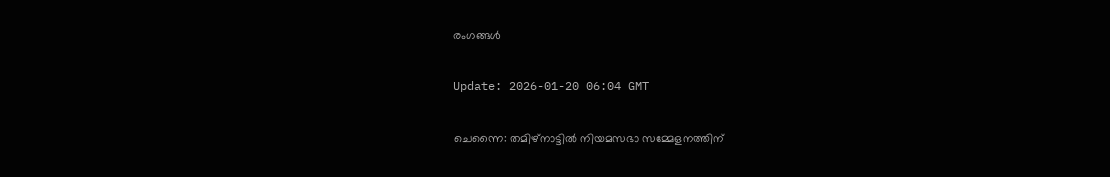രംഗങ്ങള്‍

Update: 2026-01-20 06:04 GMT

ചെന്നൈ: തമിഴ്‌നാട്ടില്‍ നിയമസഭാ സമ്മേളനത്തിന്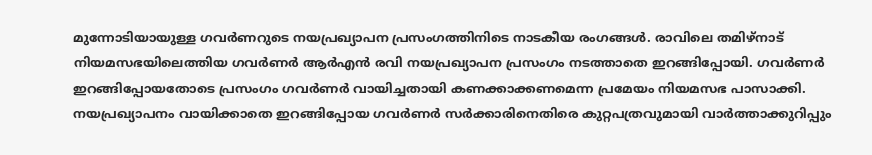മുന്നോടിയായുള്ള ഗവര്‍ണറുടെ നയപ്രഖ്യാപന പ്രസംഗത്തിനിടെ നാടകീയ രംഗങ്ങള്‍. രാവിലെ തമിഴ്‌നാട് നിയമസഭയിലെത്തിയ ഗവര്‍ണര്‍ ആര്‍എന്‍ രവി നയപ്രഖ്യാപന പ്രസംഗം നടത്താതെ ഇറങ്ങിപ്പോയി. ഗവര്‍ണര്‍ ഇറങ്ങിപ്പോയതോടെ പ്രസംഗം ഗവര്‍ണര്‍ വായിച്ചതായി കണക്കാക്കണമെന്ന പ്രമേയം നിയമസഭ പാസാക്കി. നയപ്രഖ്യാപനം വായിക്കാതെ ഇറങ്ങിപ്പോയ ഗവര്‍ണര്‍ സര്‍ക്കാരിനെതിരെ കുറ്റപത്രവുമായി വാര്‍ത്താക്കുറിപ്പും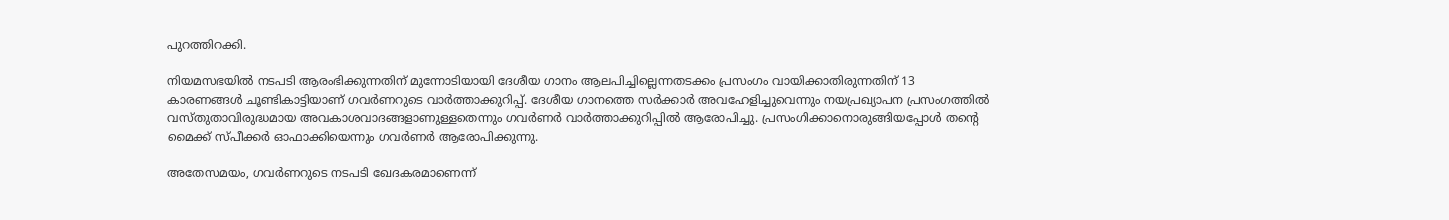പുറത്തിറക്കി.

നിയമസഭയില്‍ നടപടി ആരംഭിക്കുന്നതിന് മുന്നോടിയായി ദേശീയ ഗാനം ആലപിച്ചില്ലെന്നതടക്കം പ്രസംഗം വായിക്കാതിരുന്നതിന് 13 കാരണങ്ങള്‍ ചൂണ്ടികാട്ടിയാണ് ഗവര്‍ണറുടെ വാര്‍ത്താക്കുറിപ്പ്. ദേശീയ ഗാനത്തെ സര്‍ക്കാര്‍ അവഹേളിച്ചുവെന്നും നയപ്രഖ്യാപന പ്രസംഗത്തില്‍ വസ്തുതാവിരുദ്ധമായ അവകാശവാദങ്ങളാണുള്ളതെന്നും ഗവര്‍ണര്‍ വാര്‍ത്താക്കുറിപ്പില്‍ ആരോപിച്ചു. പ്രസംഗിക്കാനൊരുങ്ങിയപ്പോള്‍ തന്റെ മൈക്ക് സ്പീക്കര്‍ ഓഫാക്കിയെന്നും ഗവര്‍ണര്‍ ആരോപിക്കുന്നു.

അതേസമയം, ഗവര്‍ണറുടെ നടപടി ഖേദകരമാണെന്ന്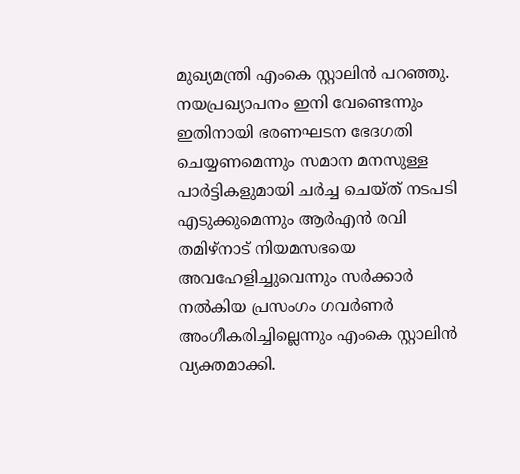മുഖ്യമന്ത്രി എംകെ സ്റ്റാലിന്‍ പറഞ്ഞു. നയപ്രഖ്യാപനം ഇനി വേണ്ടെന്നും ഇതിനായി ഭരണഘടന ഭേദഗതി ചെയ്യണമെന്നും സമാന മനസുള്ള പാര്‍ട്ടികളുമായി ചര്‍ച്ച ചെയ്ത് നടപടി എടുക്കുമെന്നും ആര്‍എന്‍ രവി തമിഴ്‌നാട് നിയമസഭയെ അവഹേളിച്ചുവെന്നും സര്‍ക്കാര്‍ നല്‍കിയ പ്രസംഗം ഗവര്‍ണര്‍ അംഗീകരിച്ചില്ലെന്നും എംകെ സ്റ്റാലിന്‍ വ്യക്തമാക്കി.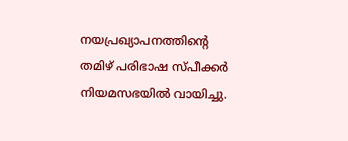നയപ്രഖ്യാപനത്തിന്റെ തമിഴ് പരിഭാഷ സ്പീക്കര്‍ നിയമസഭയില്‍ വായിച്ചു.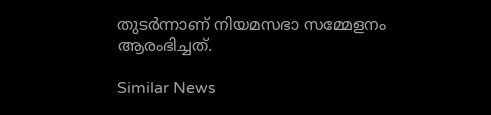തുടര്‍ന്നാണ് നിയമസഭാ സമ്മേളനം ആരംഭിച്ചത്.

Similar News